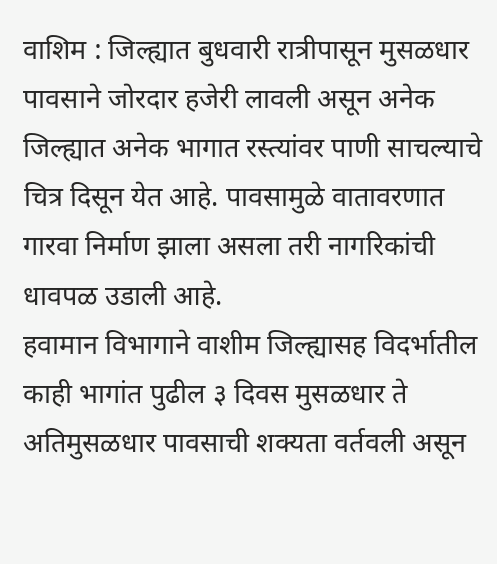वाशिम : जिल्ह्यात बुधवारी रात्रीपासून मुसळधार पावसाने जोरदार हजेरी लावली असून अनेक जिल्ह्यात अनेक भागात रस्त्यांवर पाणी साचल्याचे चित्र दिसून येत आहे. पावसामुळे वातावरणात गारवा निर्माण झाला असला तरी नागरिकांची धावपळ उडाली आहे.
हवामान विभागाने वाशीम जिल्ह्यासह विदर्भातील काही भागांत पुढील ३ दिवस मुसळधार ते अतिमुसळधार पावसाची शक्यता वर्तवली असून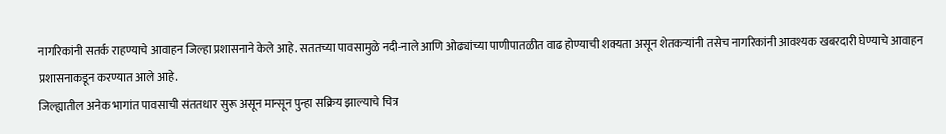नागरिकांनी सतर्क राहण्याचे आवाहन जिल्हा प्रशासनाने केले आहे. सततच्या पावसामुळे नदी-नाले आणि ओढ्यांच्या पाणीपातळीत वाढ होण्याची शक्यता असून शेतकऱ्यांनी तसेच नागरिकांनी आवश्यक खबरदारी घेण्याचे आवाहन प्रशासनाकडून करण्यात आले आहे.
जिल्ह्यातील अनेक भागांत पावसाची संततधार सुरू असून मान्सून पुन्हा सक्रिय झाल्याचे चित्र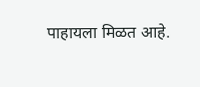पाहायला मिळत आहे.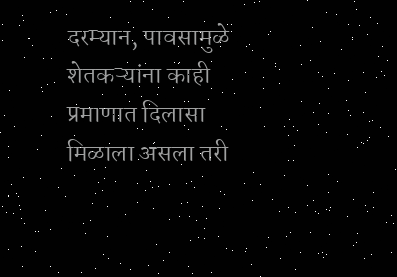दरम्यान, पावसामुळे शेतकऱ्यांना काही प्रमाणात दिलासा मिळाला असला तरी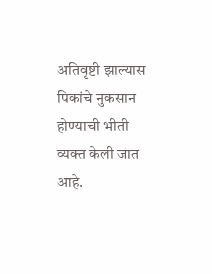अतिवृष्टी झाल्यास पिकांचे नुकसान होण्याची भीती व्यक्त केली जात आहे.